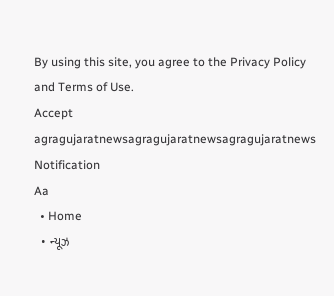By using this site, you agree to the Privacy Policy and Terms of Use.
Accept
agragujaratnewsagragujaratnewsagragujaratnews
Notification
Aa
  • Home
  • ન્યૂઝ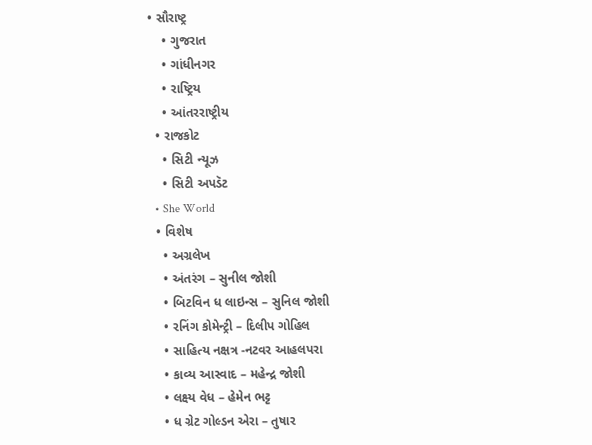• સૌરાષ્ટ્ર
    • ગુજરાત
    • ગાંધીનગર
    • રાષ્ટ્રિય
    • આંતરરાષ્ટ્રીય
  • રાજકોટ
    • સિટી ન્યૂઝ
    • સિટી અપડૅટ
  • She World
  • વિશેષ
    • અગ્રલેખ
    • અંતરંગ – સુનીલ જોશી
    • બિટવિન ધ લાઇન્સ – સુનિલ જોશી
    • રનિંગ કોમેન્ટ્રી – દિલીપ ગોહિલ
    • સાહિત્ય નક્ષત્ર -નટવર આહલપરા
    • કાવ્ય આસ્વાદ – મહેન્દ્ર જોશી
    • લક્ષ્ય વેધ – હેમેન ભટ્ટ
    • ધ ગ્રેટ ગોલ્ડન એરા – તુષાર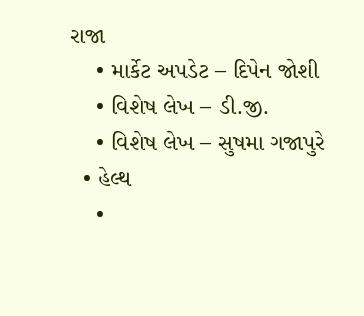રાજા
    • માર્કેટ અપડેટ – દિપેન જોશી
    • વિશેષ લેખ – ડી.જી.
    • વિશેષ લેખ – સુષમા ગજાપુરે
  • હેલ્થ
    •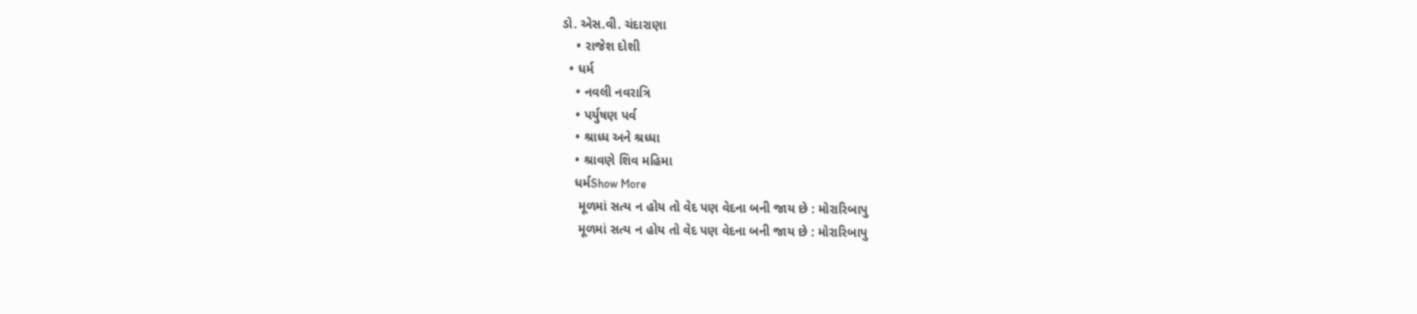ડો. એસ.વી. ચંદારાણા
    • રાજેશ દોશી
  • ધર્મ
    • નવલી નવરાત્રિ
    • પર્યુષણ પર્વ
    • શ્રાધ્ધ અને શ્રધ્ધા
    • શ્રાવણે શિવ મહિમા
    ધર્મShow More
     મૂળમાં સત્ય ન હોય તો વેદ પણ વેદના બની જાય છે : મોરારિબાપુ
     મૂળમાં સત્ય ન હોય તો વેદ પણ વેદના બની જાય છે : મોરારિબાપુ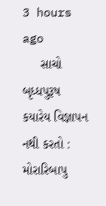3 hours ago
     સાચો બૃધ્ધપુરૂષ કયારેય વિજ્ઞાપન નથી કરતો : મોરારિબાપુ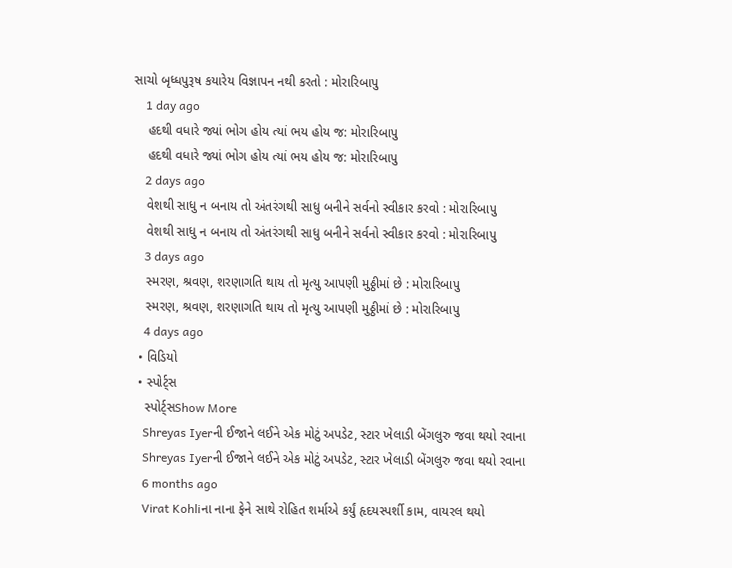સાચો બૃધ્ધપુરૂષ કયારેય વિજ્ઞાપન નથી કરતો : મોરારિબાપુ
    1 day ago
    હદથી વધારે જ્યાં ભોગ હોય ત્યાં ભય હોય જ: મોરારિબાપુ
    હદથી વધારે જ્યાં ભોગ હોય ત્યાં ભય હોય જ: મોરારિબાપુ
    2 days ago
    વેશથી સાધુ ન બનાય તો અંતરંગથી સાધુ બનીને સર્વનો સ્વીકાર કરવો : મોરારિબાપુ
    વેશથી સાધુ ન બનાય તો અંતરંગથી સાધુ બનીને સર્વનો સ્વીકાર કરવો : મોરારિબાપુ
    3 days ago
    સ્મરણ, શ્રવણ, શરણાગતિ થાય તો મૃત્યુ આપણી મુઠ્ઠીમાં છે : મોરારિબાપુ
    સ્મરણ, શ્રવણ, શરણાગતિ થાય તો મૃત્યુ આપણી મુઠ્ઠીમાં છે : મોરારિબાપુ
    4 days ago
  • વિડિયો
  • સ્પોર્ટ્સ
    સ્પોર્ટ્સShow More
    Shreyas Iyerની ઈજાને લઈને એક મોટું અપડેટ, સ્ટાર ખેલાડી બેંગલુરુ જવા થયો રવાના
    Shreyas Iyerની ઈજાને લઈને એક મોટું અપડેટ, સ્ટાર ખેલાડી બેંગલુરુ જવા થયો રવાના
    6 months ago
    Virat Kohliના નાના ફેને સાથે રોહિત શર્માએ કર્યું હૃદયસ્પર્શી કામ, વાયરલ થયો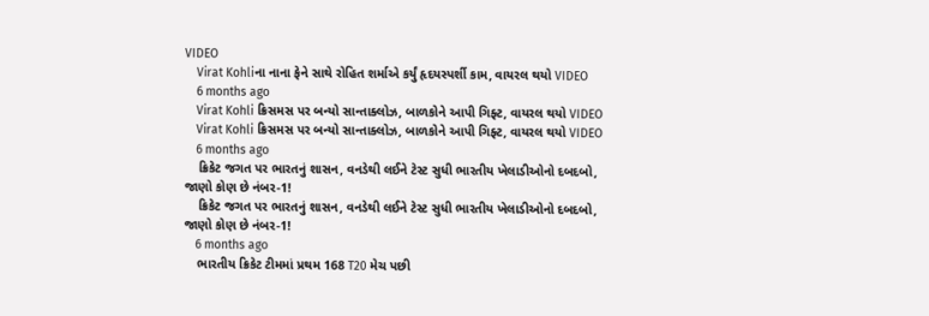VIDEO
    Virat Kohliના નાના ફેને સાથે રોહિત શર્માએ કર્યું હૃદયસ્પર્શી કામ, વાયરલ થયો VIDEO
    6 months ago
    Virat Kohli ક્રિસમસ પર બન્યો સાન્તાક્લોઝ, બાળકોને આપી ગિફ્ટ, વાયરલ થયો VIDEO
    Virat Kohli ક્રિસમસ પર બન્યો સાન્તાક્લોઝ, બાળકોને આપી ગિફ્ટ, વાયરલ થયો VIDEO
    6 months ago
    ક્રિકેટ જગત પર ભારતનું શાસન, વનડેથી લઈને ટેસ્ટ સુધી ભારતીય ખેલાડીઓનો દબદબો, જાણો કોણ છે નંબર-1!
    ક્રિકેટ જગત પર ભારતનું શાસન, વનડેથી લઈને ટેસ્ટ સુધી ભારતીય ખેલાડીઓનો દબદબો, જાણો કોણ છે નંબર-1!
    6 months ago
    ભારતીય ક્રિકેટ ટીમમાં પ્રથમ 168 T20 મેચ પછી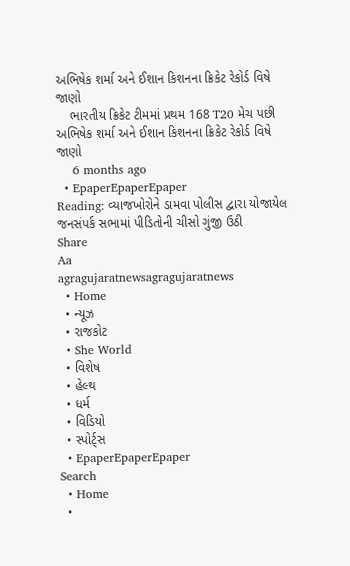અભિષેક શર્મા અને ઈશાન કિશનના ક્રિકેટ રેકોર્ડ વિષે જાણો
    ભારતીય ક્રિકેટ ટીમમાં પ્રથમ 168 T20 મેચ પછી અભિષેક શર્મા અને ઈશાન કિશનના ક્રિકેટ રેકોર્ડ વિષે જાણો
    6 months ago
  • EpaperEpaperEpaper
Reading: વ્યાજખોરોને ડામવા પોલીસ દ્વારા યોજાયેલ જનસંપર્ક સભામાં પીડિતોની ચીસો ગુંજી ઉઠી
Share
Aa
agragujaratnewsagragujaratnews
  • Home
  • ન્યૂઝ
  • રાજકોટ
  • She World
  • વિશેષ
  • હેલ્થ
  • ધર્મ
  • વિડિયો
  • સ્પોર્ટ્સ
  • EpaperEpaperEpaper
Search
  • Home
  •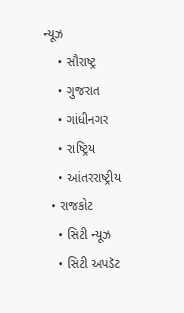ન્યૂઝ
    • સૌરાષ્ટ્ર
    • ગુજરાત
    • ગાંધીનગર
    • રાષ્ટ્રિય
    • આંતરરાષ્ટ્રીય
  • રાજકોટ
    • સિટી ન્યૂઝ
    • સિટી અપડૅટ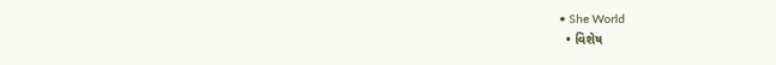• She World
  • વિશેષ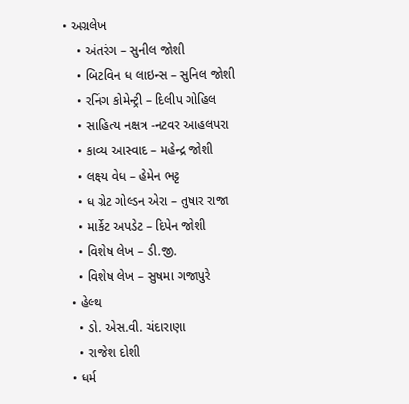• અગ્રલેખ
    • અંતરંગ – સુનીલ જોશી
    • બિટવિન ધ લાઇન્સ – સુનિલ જોશી
    • રનિંગ કોમેન્ટ્રી – દિલીપ ગોહિલ
    • સાહિત્ય નક્ષત્ર -નટવર આહલપરા
    • કાવ્ય આસ્વાદ – મહેન્દ્ર જોશી
    • લક્ષ્ય વેધ – હેમેન ભટ્ટ
    • ધ ગ્રેટ ગોલ્ડન એરા – તુષાર રાજા
    • માર્કેટ અપડેટ – દિપેન જોશી
    • વિશેષ લેખ – ડી.જી.
    • વિશેષ લેખ – સુષમા ગજાપુરે
  • હેલ્થ
    • ડો. એસ.વી. ચંદારાણા
    • રાજેશ દોશી
  • ધર્મ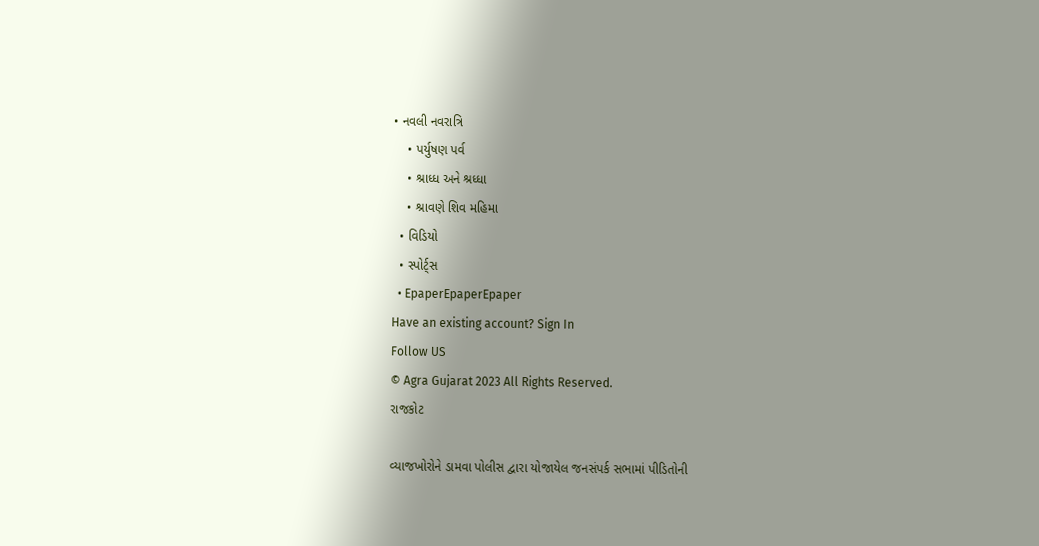• નવલી નવરાત્રિ
    • પર્યુષણ પર્વ
    • શ્રાધ્ધ અને શ્રધ્ધા
    • શ્રાવણે શિવ મહિમા
  • વિડિયો
  • સ્પોર્ટ્સ
  • EpaperEpaperEpaper
Have an existing account? Sign In
Follow US
© Agra Gujarat 2023 All Rights Reserved.
રાજકોટ

વ્યાજખોરોને ડામવા પોલીસ દ્વારા યોજાયેલ જનસંપર્ક સભામાં પીડિતોની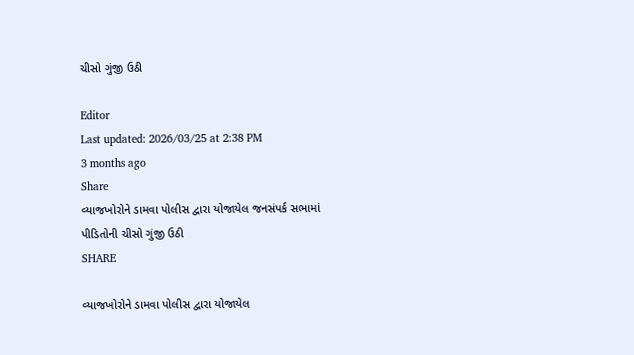ચીસો ગુંજી ઉઠી

Editor
Last updated: 2026/03/25 at 2:38 PM
3 months ago
Share
વ્યાજખોરોને ડામવા પોલીસ દ્વારા યોજાયેલ જનસંપર્ક સભામાં પીડિતોની ચીસો ગુંજી ઉઠી
SHARE

વ્યાજખોરોને ડામવા પોલીસ દ્વારા યોજાયેલ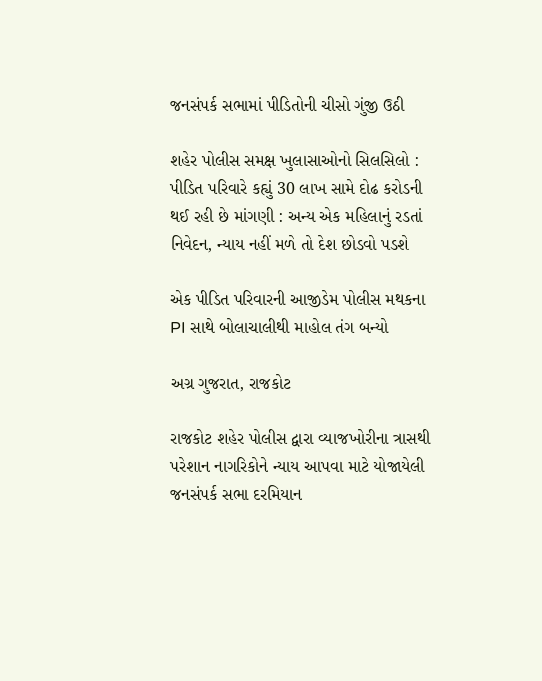જનસંપર્ક સભામાં પીડિતોની ચીસો ગુંજી ઉઠી

શહેર પોલીસ સમક્ષ ખુલાસાઓનો સિલસિલો : પીડિત પરિવારે કહ્યું 30 લાખ સામે દોઢ કરોડની થઈ રહી છે માંગણી : અન્ય એક મહિલાનું રડતાં નિવેદન, ન્યાય નહીં મળે તો દેશ છોડવો પડશે

એક પીડિત પરિવારની આજીડેમ પોલીસ મથકના PI સાથે બોલાચાલીથી માહોલ તંગ બન્યો

અગ્ર ગુજરાત, રાજકોટ

રાજકોટ શહેર પોલીસ દ્વારા વ્યાજખોરીના ત્રાસથી પરેશાન નાગરિકોને ન્યાય આપવા માટે યોજાયેલી જનસંપર્ક સભા દરમિયાન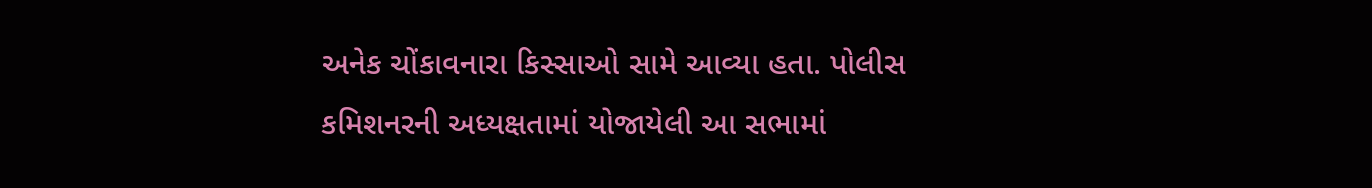અનેક ચોંકાવનારા કિસ્સાઓ સામે આવ્યા હતા. પોલીસ કમિશનરની અધ્યક્ષતામાં યોજાયેલી આ સભામાં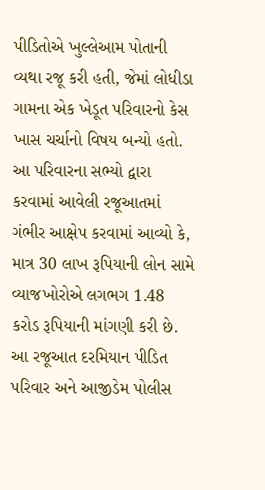પીડિતોએ ખુલ્લેઆમ પોતાની વ્યથા રજૂ કરી હતી, જેમાં લોધીડા ગામના એક ખેડૂત પરિવારનો કેસ ખાસ ચર્ચાનો વિષય બન્યો હતો.
આ પરિવારના સભ્યો દ્વારા કરવામાં આવેલી રજૂઆતમાં ગંભીર આક્ષેપ કરવામાં આવ્યો કે, માત્ર 30 લાખ રૂપિયાની લોન સામે વ્યાજખોરોએ લગભગ 1.48 કરોડ રૂપિયાની માંગણી કરી છે. આ રજૂઆત દરમિયાન પીડિત પરિવાર અને આજીડેમ પોલીસ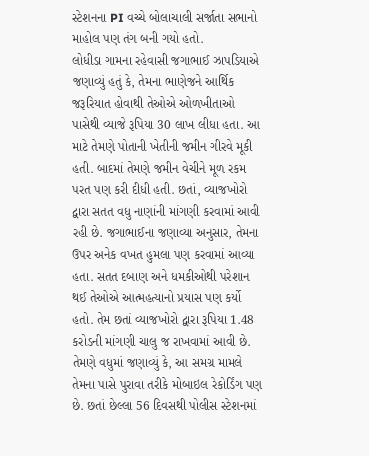સ્ટેશનના PI વચ્ચે બોલાચાલી સર્જાતા સભાનો માહોલ પણ તંગ બની ગયો હતો.
લોધીડા ગામના રહેવાસી જગાભાઈ ઝાપડિયાએ જણાવ્યું હતું કે, તેમના ભાણેજને આર્થિક જરૂરિયાત હોવાથી તેઓએ ઓળખીતાઓ પાસેથી વ્યાજે રૂપિયા 30 લાખ લીધા હતા. આ માટે તેમણે પોતાની ખેતીની જમીન ગીરવે મૂકી હતી. બાદમાં તેમણે જમીન વેચીને મૂળ રકમ પરત પણ કરી દીધી હતી. છતાં, વ્યાજખોરો દ્વારા સતત વધુ નાણાંની માંગણી કરવામાં આવી રહી છે. જગાભાઈના જણાવ્યા અનુસાર, તેમના ઉપર અનેક વખત હુમલા પણ કરવામાં આવ્યા હતા. સતત દબાણ અને ધમકીઓથી પરેશાન થઈ તેઓએ આત્મહત્યાનો પ્રયાસ પણ કર્યો હતો. તેમ છતાં વ્યાજખોરો દ્વારા રૂપિયા 1.48 કરોડની માંગણી ચાલુ જ રાખવામાં આવી છે.
તેમણે વધુમાં જણાવ્યું કે, આ સમગ્ર મામલે તેમના પાસે પુરાવા તરીકે મોબાઇલ રેકોર્ડિંગ પણ છે. છતાં છેલ્લા 56 દિવસથી પોલીસ સ્ટેશનમાં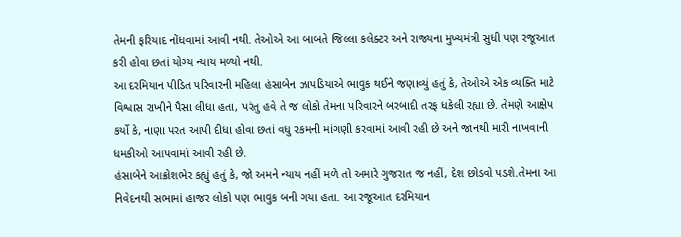તેમની ફરિયાદ નોંધવામાં આવી નથી. તેઓએ આ બાબતે જિલ્લા કલેક્ટર અને રાજ્યના મુખ્યમંત્રી સુધી પણ રજૂઆત કરી હોવા છતાં યોગ્ય ન્યાય મળ્યો નથી.
આ દરમિયાન પીડિત પરિવારની મહિલા હંસાબેન ઝાપડિયાએ ભાવુક થઈને જણાવ્યું હતું કે, તેઓએ એક વ્યક્તિ માટે વિશ્વાસ રાખીને પૈસા લીધા હતા, પરંતુ હવે તે જ લોકો તેમના પરિવારને બરબાદી તરફ ધકેલી રહ્યા છે. તેમણે આક્ષેપ કર્યો કે, નાણા પરત આપી દીધા હોવા છતાં વધુ રકમની માંગણી કરવામાં આવી રહી છે અને જાનથી મારી નાખવાની ધમકીઓ આપવામાં આવી રહી છે.
હંસાબેને આક્રોશભેર કહ્યું હતું કે, જો અમને ન્યાય નહીં મળે તો અમારે ગુજરાત જ નહીં, દેશ છોડવો પડશે.તેમના આ નિવેદનથી સભામાં હાજર લોકો પણ ભાવુક બની ગયા હતા. આ રજૂઆત દરમિયાન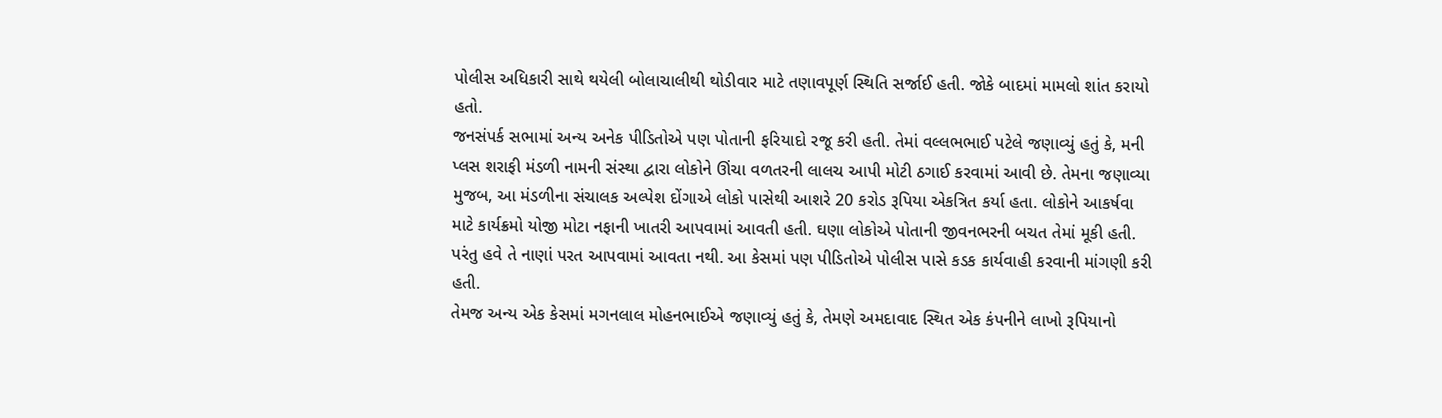પોલીસ અધિકારી સાથે થયેલી બોલાચાલીથી થોડીવાર માટે તણાવપૂર્ણ સ્થિતિ સર્જાઈ હતી. જોકે બાદમાં મામલો શાંત કરાયો હતો.
જનસંપર્ક સભામાં અન્ય અનેક પીડિતોએ પણ પોતાની ફરિયાદો રજૂ કરી હતી. તેમાં વલ્લભભાઈ પટેલે જણાવ્યું હતું કે, મની પ્લસ શરાફી મંડળી નામની સંસ્થા દ્વારા લોકોને ઊંચા વળતરની લાલચ આપી મોટી ઠગાઈ કરવામાં આવી છે. તેમના જણાવ્યા મુજબ, આ મંડળીના સંચાલક અલ્પેશ દોંગાએ લોકો પાસેથી આશરે 20 કરોડ રૂપિયા એકત્રિત કર્યા હતા. લોકોને આકર્ષવા માટે કાર્યક્રમો યોજી મોટા નફાની ખાતરી આપવામાં આવતી હતી. ઘણા લોકોએ પોતાની જીવનભરની બચત તેમાં મૂકી હતી. પરંતુ હવે તે નાણાં પરત આપવામાં આવતા નથી. આ કેસમાં પણ પીડિતોએ પોલીસ પાસે કડક કાર્યવાહી કરવાની માંગણી કરી હતી.
તેમજ અન્ય એક કેસમાં મગનલાલ મોહનભાઈએ જણાવ્યું હતું કે, તેમણે અમદાવાદ સ્થિત એક કંપનીને લાખો રૂપિયાનો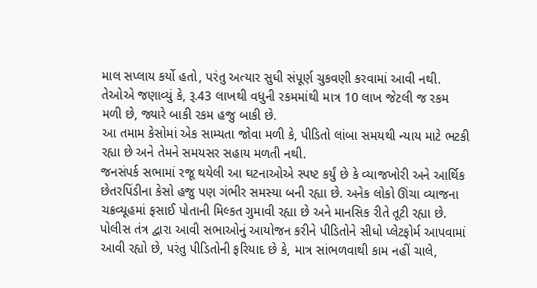માલ સપ્લાય કર્યો હતો, પરંતુ અત્યાર સુધી સંપૂર્ણ ચુકવણી કરવામાં આવી નથી. તેઓએ જણાવ્યું કે, રૂ.43 લાખથી વધુની રકમમાંથી માત્ર 10 લાખ જેટલી જ રકમ મળી છે, જ્યારે બાકી રકમ હજુ બાકી છે.
આ તમામ કેસોમાં એક સામ્યતા જોવા મળી કે, પીડિતો લાંબા સમયથી ન્યાય માટે ભટકી રહ્યા છે અને તેમને સમયસર સહાય મળતી નથી.
જનસંપર્ક સભામાં રજૂ થયેલી આ ઘટનાઓએ સ્પષ્ટ કર્યું છે કે વ્યાજખોરી અને આર્થિક છેતરપિંડીના કેસો હજુ પણ ગંભીર સમસ્યા બની રહ્યા છે. અનેક લોકો ઊંચા વ્યાજના ચક્રવ્યૂહમાં ફસાઈ પોતાની મિલ્કત ગુમાવી રહ્યા છે અને માનસિક રીતે તૂટી રહ્યા છે.
પોલીસ તંત્ર દ્વારા આવી સભાઓનું આયોજન કરીને પીડિતોને સીધો પ્લેટફોર્મ આપવામાં આવી રહ્યો છે, પરંતુ પીડિતોની ફરિયાદ છે કે, માત્ર સાંભળવાથી કામ નહીં ચાલે,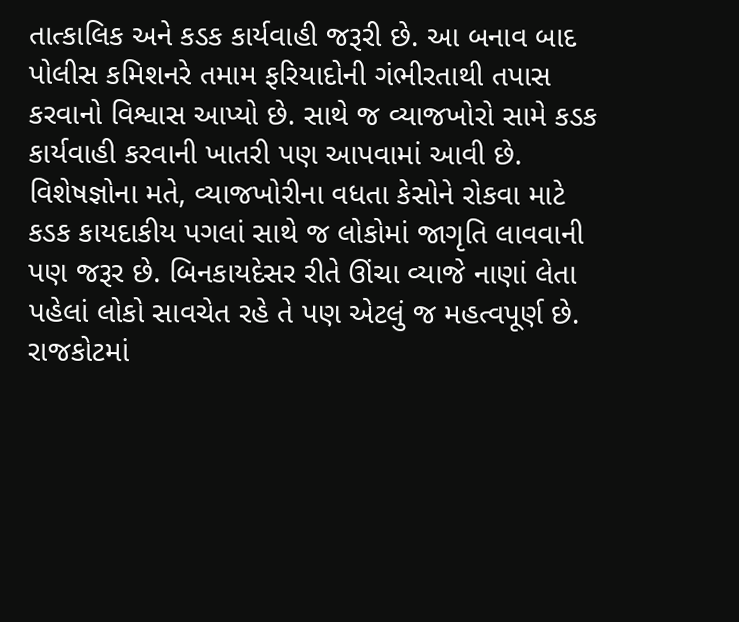તાત્કાલિક અને કડક કાર્યવાહી જરૂરી છે. આ બનાવ બાદ પોલીસ કમિશનરે તમામ ફરિયાદોની ગંભીરતાથી તપાસ કરવાનો વિશ્વાસ આપ્યો છે. સાથે જ વ્યાજખોરો સામે કડક કાર્યવાહી કરવાની ખાતરી પણ આપવામાં આવી છે.
વિશેષજ્ઞોના મતે, વ્યાજખોરીના વધતા કેસોને રોકવા માટે કડક કાયદાકીય પગલાં સાથે જ લોકોમાં જાગૃતિ લાવવાની પણ જરૂર છે. બિનકાયદેસર રીતે ઊંચા વ્યાજે નાણાં લેતા પહેલાં લોકો સાવચેત રહે તે પણ એટલું જ મહત્વપૂર્ણ છે.
રાજકોટમાં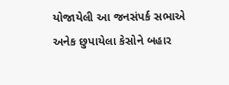યોજાયેલી આ જનસંપર્ક સભાએ અનેક છુપાયેલા કેસોને બહાર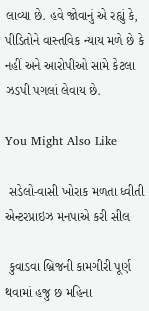લાવ્યા છે. હવે જોવાનું એ રહ્યું કે, પીડિતોને વાસ્તવિક ન્યાય મળે છે કે નહીં અને આરોપીઓ સામે કેટલા ઝડપી પગલાં લેવાય છે.

You Might Also Like

 સડેલો-વાસી ખોરાક મળતા ધ્વીતી એન્ટરપ્રાઇઝ મનપાએ કરી સીલ

 કુવાડવા બ્રિજની કામગીરી પૂર્ણ થવામાં હજુ છ મહિના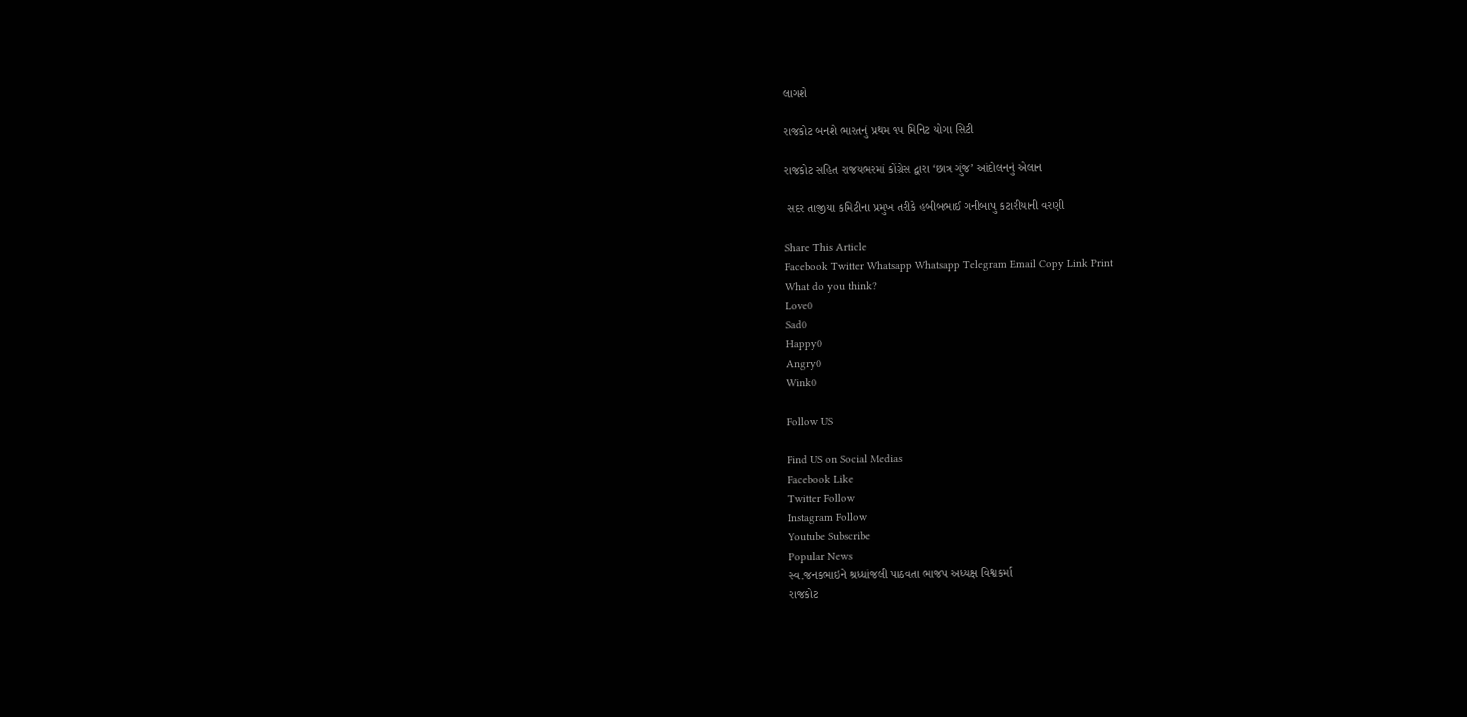લાગશે

રાજકોટ બનશે ભારતનું પ્રથમ ૧૫ મિનિટ યોગા સિટી

રાજકોટ સહિત રાજયભરમાં કોંગ્રેસ દ્વારા ‘છાત્ર ગુંજ’ આંદોલનનું એલાન

 સદર તાજીયા કમિટીના પ્રમુખ તરીકે હબીબભાઈ ગનીબાપુ કટારીયાની વરણી

Share This Article
Facebook Twitter Whatsapp Whatsapp Telegram Email Copy Link Print
What do you think?
Love0
Sad0
Happy0
Angry0
Wink0

Follow US

Find US on Social Medias
Facebook Like
Twitter Follow
Instagram Follow
Youtube Subscribe
Popular News
સ્વ.જનકભાઇને શ્રધ્ધાંજલી પાઠવતા ભાજપ અધ્યક્ષ વિશ્વકર્મા
રાજકોટ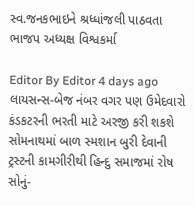સ્વ.જનકભાઇને શ્રધ્ધાંજલી પાઠવતા ભાજપ અધ્યક્ષ વિશ્વકર્મા

Editor By Editor 4 days ago
લાયસન્સ-બેજ નંબર વગર પણ ઉમેદવારો કંડકટરની ભરતી માટે અરજી કરી શકશે
સોમનાથમાં બાળ સ્મશાન બુરી દેવાની ટ્રસ્ટની કામગીરીથી હિન્દુ સમાજમાં રોષ
સોનું-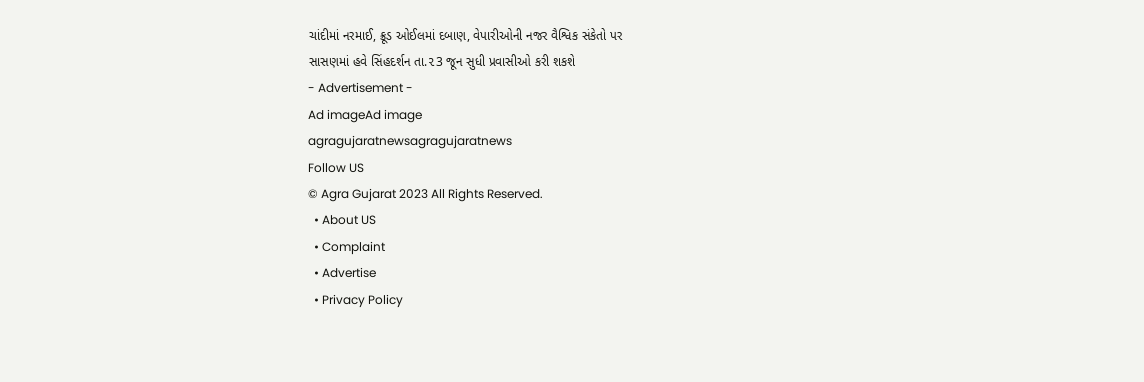ચાંદીમાં નરમાઈ, ક્રૂડ ઓઈલમાં દબાણ, વેપારીઓની નજર વૈશ્વિક સંકેતો પર
સાસણમાં હવે સિંહદર્શન તા.૨3 જૂન સુધી પ્રવાસીઓ કરી શકશે
- Advertisement -
Ad imageAd image
agragujaratnewsagragujaratnews
Follow US
© Agra Gujarat 2023 All Rights Reserved.
  • About US
  • Complaint
  • Advertise
  • Privacy Policy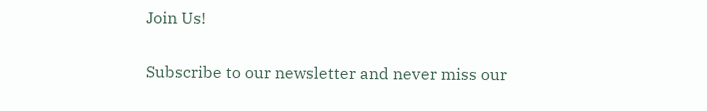Join Us!

Subscribe to our newsletter and never miss our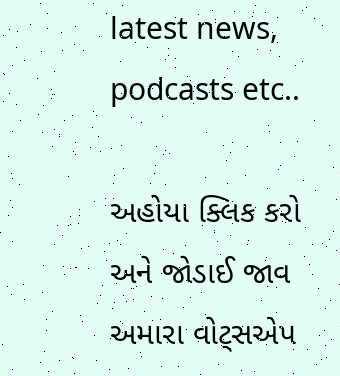latest news, podcasts etc..

અહોયા ક્લિક કરો અને જોડાઈ જાવ અમારા વોટ્સએપ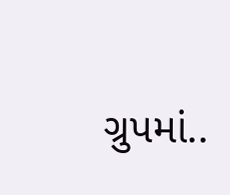ગ્રુપમાં..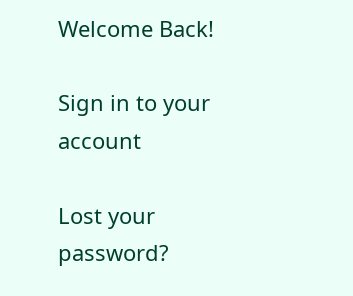Welcome Back!

Sign in to your account

Lost your password?